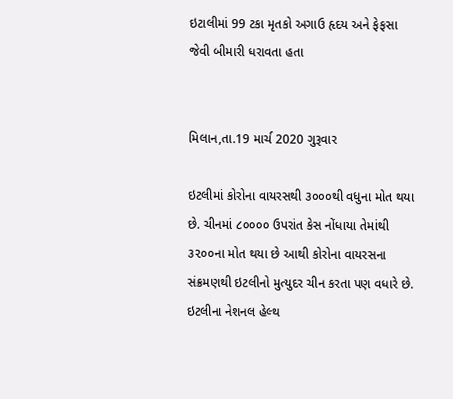ઇટાલીમાં 99 ટકા મૃતકો અગાઉ હૃદય અને ફેફસા જેવી બીમારી ધરાવતા હતા


મિલાન,તા.19 માર્ચ 2020 ગુરૂવાર

ઇટલીમાં કોરોના વાયરસથી ૩૦૦૦થી વધુના મોત થયા છે. ચીનમાં ૮૦૦૦૦ ઉપરાંત કેસ નોંધાયા તેમાંથી ૩૨૦૦ના મોત થયા છે આથી કોરોના વાયરસના સંક્રમણથી ઇટલીનો મુત્યુદર ચીન કરતા પણ વધારે છે. ઇટલીના નેશનલ હેલ્થ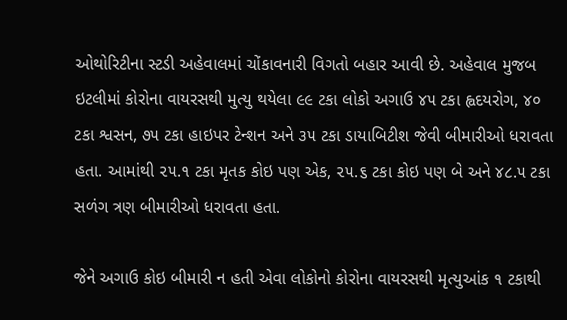ઓથોરિટીના સ્ટડી અહેવાલમાં ચોંકાવનારી વિગતો બહાર આવી છે. અહેવાલ મુજબ ઇટલીમાં કોરોના વાયરસથી મુત્યુ થયેલા ૯૯ ટકા લોકો અગાઉ ૪૫ ટકા હ્વદયરોગ, ૪૦ ટકા શ્વસન, ૭૫ ટકા હાઇપર ટેન્શન અને ૩૫ ટકા ડાયાબિટીશ જેવી બીમારીઓ ધરાવતા હતા. આમાંથી ૨૫.૧ ટકા મૃતક કોઇ પણ એક, ૨૫.૬ ટકા કોઇ પણ બે અને ૪૮.૫ ટકા સળંગ ત્રણ બીમારીઓ ધરાવતા હતા.

જેને અગાઉ કોઇ બીમારી ન હતી એવા લોકોનો કોરોના વાયરસથી મૃત્યુઆંક ૧ ટકાથી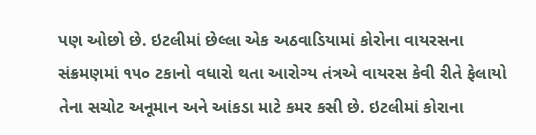પણ ઓછો છે. ઇટલીમાં છેલ્લા એક અઠવાડિયામાં કોરોના વાયરસના સંક્રમણમાં ૧૫૦ ટકાનો વધારો થતા આરોગ્ય તંત્રએ વાયરસ કેવી રીતે ફેલાયો તેના સચોટ અનૂમાન અને આંકડા માટે કમર કસી છે. ઇટલીમાં કોરાના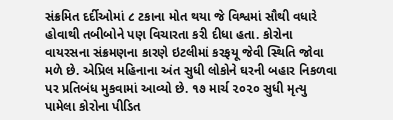સંક્રમિત દર્દીઓમાં ૮ ટકાના મોત થયા જે વિશ્વમાં સૌથી વધારે હોવાથી તબીબોને પણ વિચારતા કરી દીધા હતા. કોરોના વાયરસના સંક્રમણના કારણે ઇટલીમાં કરફયૂ જેવી સ્થિતિ જોવા મળે છે. એપ્રિલ મહિનાના અંત સુધી લોકોને ઘરની બહાર નિકળવા પર પ્રતિબંધ મુકવામાં આવ્યો છે. ૧૭ માર્ચ ૨૦૨૦ સુધી મૃત્યુ પામેલા કોરોના પીડિત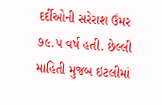દર્દીઓની સરેરાશ ઉંમર ૭૯.૫ વર્ષ હતી. છેલ્લી માહિતી મુજબ ઇટલીમાં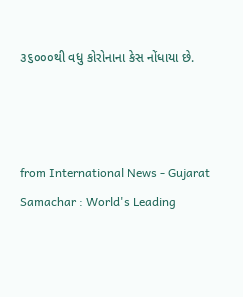૩૬૦૦૦થી વધુ કોરોનાના કેસ નોંધાયા છે.



from International News - Gujarat Samachar : World's Leading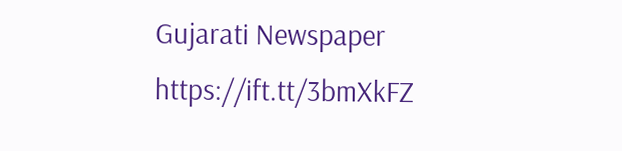Gujarati Newspaper https://ift.tt/3bmXkFZ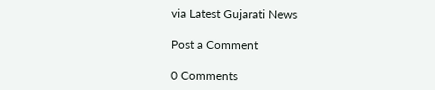via Latest Gujarati News

Post a Comment

0 Comments